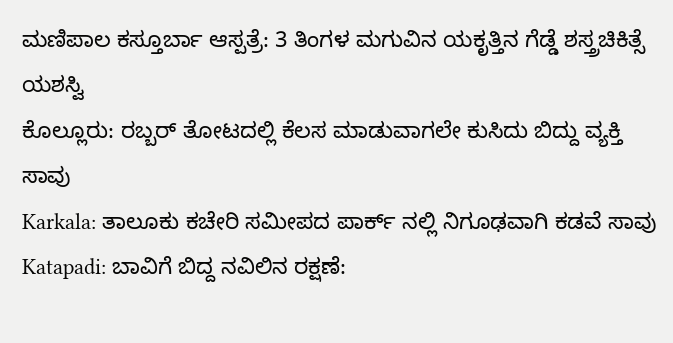ಮಣಿಪಾಲ ಕಸ್ತೂರ್ಬಾ ಆಸ್ಪತ್ರೆ: 3 ತಿಂಗಳ ಮಗುವಿನ ಯಕೃತ್ತಿನ ಗೆಡ್ಡೆ ಶಸ್ತ್ರಚಿಕಿತ್ಸೆ ಯಶಸ್ವಿ
ಕೊಲ್ಲೂರು: ರಬ್ಬರ್ ತೋಟದಲ್ಲಿ ಕೆಲಸ ಮಾಡುವಾಗಲೇ ಕುಸಿದು ಬಿದ್ದು ವ್ಯಕ್ತಿ ಸಾವು
Karkala: ತಾಲೂಕು ಕಚೇರಿ ಸಮೀಪದ ಪಾರ್ಕ್ ನಲ್ಲಿ ನಿಗೂಢವಾಗಿ ಕಡವೆ ಸಾವು
Katapadi: ಬಾವಿಗೆ ಬಿದ್ದ ನವಿಲಿನ ರಕ್ಷಣೆ: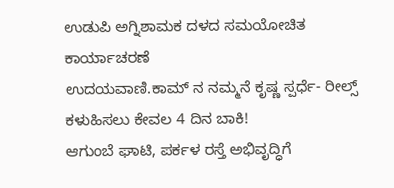ಉಡುಪಿ ಅಗ್ನಿಶಾಮಕ ದಳದ ಸಮಯೋಚಿತ ಕಾರ್ಯಾಚರಣೆ
ಉದಯವಾಣಿ.ಕಾಮ್ ನ ನಮ್ಮನೆ ಕೃಷ್ಣ ಸ್ಪರ್ಧೆ- ರೀಲ್ಸ್ ಕಳುಹಿಸಲು ಕೇವಲ 4 ದಿನ ಬಾಕಿ!
ಆಗುಂಬೆ ಘಾಟಿ, ಪರ್ಕಳ ರಸ್ತೆ ಅಭಿವೃದ್ಧಿಗೆ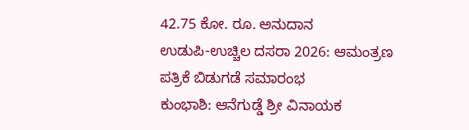42.75 ಕೋ. ರೂ. ಅನುದಾನ
ಉಡುಪಿ-ಉಚ್ಚಿಲ ದಸರಾ 2026: ಆಮಂತ್ರಣ ಪತ್ರಿಕೆ ಬಿಡುಗಡೆ ಸಮಾರಂಭ
ಕುಂಭಾಶಿ: ಆನೆಗುಡ್ಡೆ ಶ್ರೀ ವಿನಾಯಕ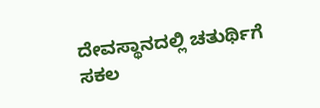ದೇವಸ್ಥಾನದಲ್ಲಿ ಚತುರ್ಥಿಗೆ ಸಕಲ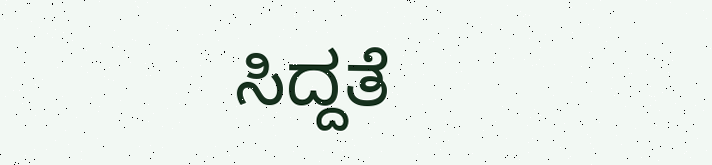ಸಿದ್ದತೆ